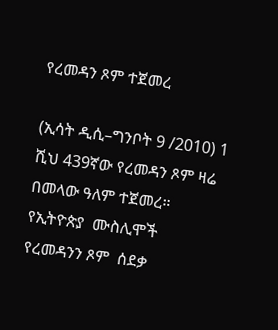የረመዳን ጾም ተጀመረ

(ኢሳት ዲሲ–ግንቦት 9 /2010) 1 ሺህ 439ኛው የረመዳን ጾም ዛሬ በመላው ዓለም ተጀመረ። የኢትዮጵያ  ሙስሊሞች የረመዳንን ጾም  ሰደቃ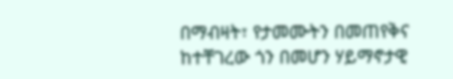በማብዛት፣ የታመሙትን በመጠየቅና ከተቸገረው ጎን በመሆን ሃይማኖታዊ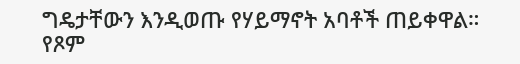ግዴታቸውን እንዲወጡ የሃይማኖት አባቶች ጠይቀዋል። የጾም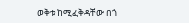ወቅቱ ከሚፈቅዳቸው በጎ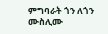ምግባራት ጎን ለጎን ሙስሊሙ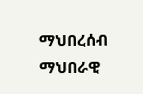ማህበረሰብ ማህበራዊ